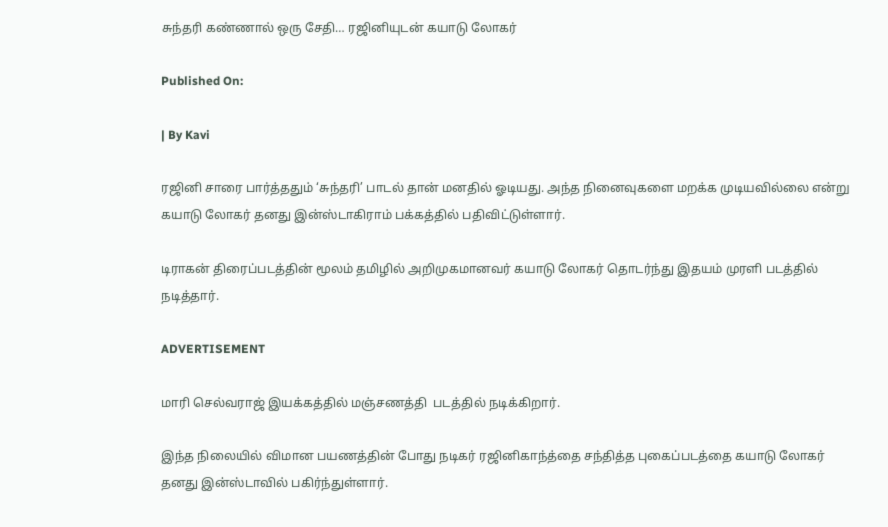சுந்தரி கண்ணால் ஒரு சேதி… ரஜினியுடன் கயாடு லோகர்

Published On:

| By Kavi

ரஜினி சாரை பார்த்ததும் ‘சுந்தரி’ பாடல் தான் மனதில் ஓடியது. அந்த நினைவுகளை மறக்க முடியவில்லை என்று  கயாடு லோகர் தனது இன்ஸ்டாகிராம் பக்கத்தில் பதிவிட்டுள்ளார்.

டிராகன் திரைப்படத்தின் மூலம் தமிழில் அறிமுகமானவர் கயாடு லோகர் தொடர்ந்து இதயம் முரளி படத்தில் நடித்தார்.

ADVERTISEMENT

மாரி செல்வராஜ் இயக்கத்தில் மஞ்சணத்தி  படத்தில் நடிக்கிறார்.

இந்த நிலையில் விமான பயணத்தின் போது நடிகர் ரஜினிகாந்த்தை சந்தித்த புகைப்படத்தை கயாடு லோகர் தனது இன்ஸ்டாவில் பகிர்ந்துள்ளார்.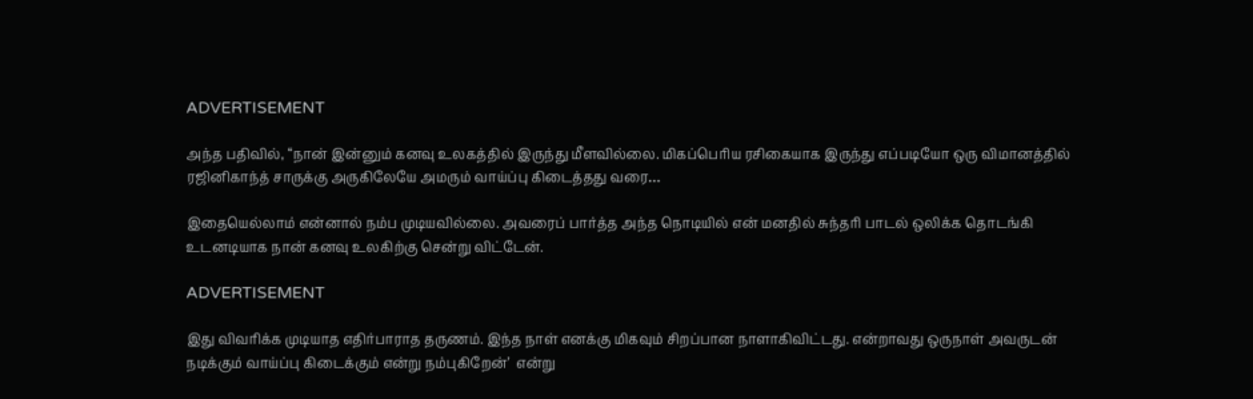ADVERTISEMENT

அந்த பதிவில், “நான் இன்னும் கனவு உலகத்தில் இருந்து மீளவில்லை. மிகப்பெரிய ரசிகையாக இருந்து எப்படியோ ஒரு விமானத்தில் ரஜினிகாந்த் சாருக்கு அருகிலேயே அமரும் வாய்ப்பு கிடைத்தது வரை…

இதையெல்லாம் என்னால் நம்ப முடியவில்லை. அவரைப் பார்த்த அந்த நொடியில் என் மனதில் சுந்தரி பாடல் ஒலிக்க தொடங்கி உடனடியாக நான் கனவு உலகிற்கு சென்று விட்டேன்.

ADVERTISEMENT

இது விவரிக்க முடியாத எதிர்பாராத தருணம். இந்த நாள் எனக்கு மிகவும் சிறப்பான நாளாகிவிட்டது. என்றாவது ஒருநாள் அவருடன் நடிக்கும் வாய்ப்பு கிடைக்கும் என்று நம்புகிறேன்’  என்று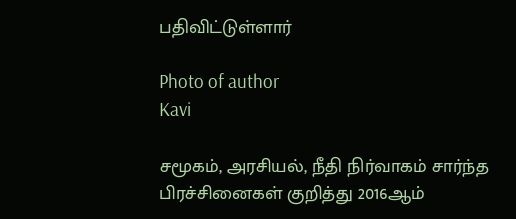பதிவிட்டுள்ளார்

Photo of author
Kavi

சமூகம், அரசியல், நீதி நிர்வாகம் சார்ந்த பிரச்சினைகள் குறித்து 2016ஆம்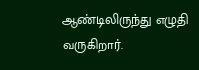ஆண்டிலிருந்து எழுதி வருகிறார்.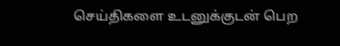செய்திகளை உடனுக்குடன் பெற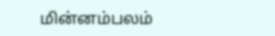மின்னம்பலம்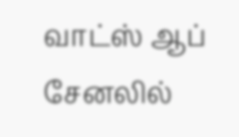வாட்ஸ் ஆப் சேனலில்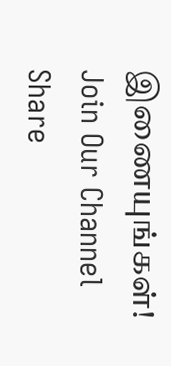இணையுங்கள்!
Join Our Channel
Share